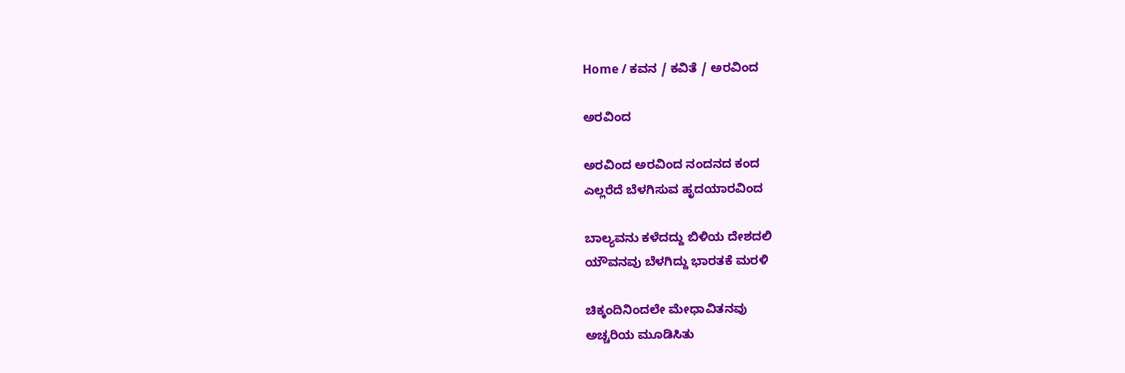Home / ಕವನ / ಕವಿತೆ / ಅರವಿಂದ

ಅರವಿಂದ

ಅರವಿಂದ ಅರವಿಂದ ನಂದನದ ಕಂದ
ಎಲ್ಲರೆದೆ ಬೆಳಗಿಸುವ ಹೃದಯಾರವಿಂದ

ಬಾಲ್ಯವನು ಕಳೆದದ್ದು ಬಿಳಿಯ ದೇಶದಲಿ
ಯೌವನವು ಬೆಳಗಿದ್ದು ಭಾರತಕೆ ಮರಳಿ

ಚಿಕ್ಕಂದಿನಿಂದಲೇ ಮೇಧಾವಿತನವು
ಅಚ್ಚರಿಯ ಮೂಡಿಸಿತು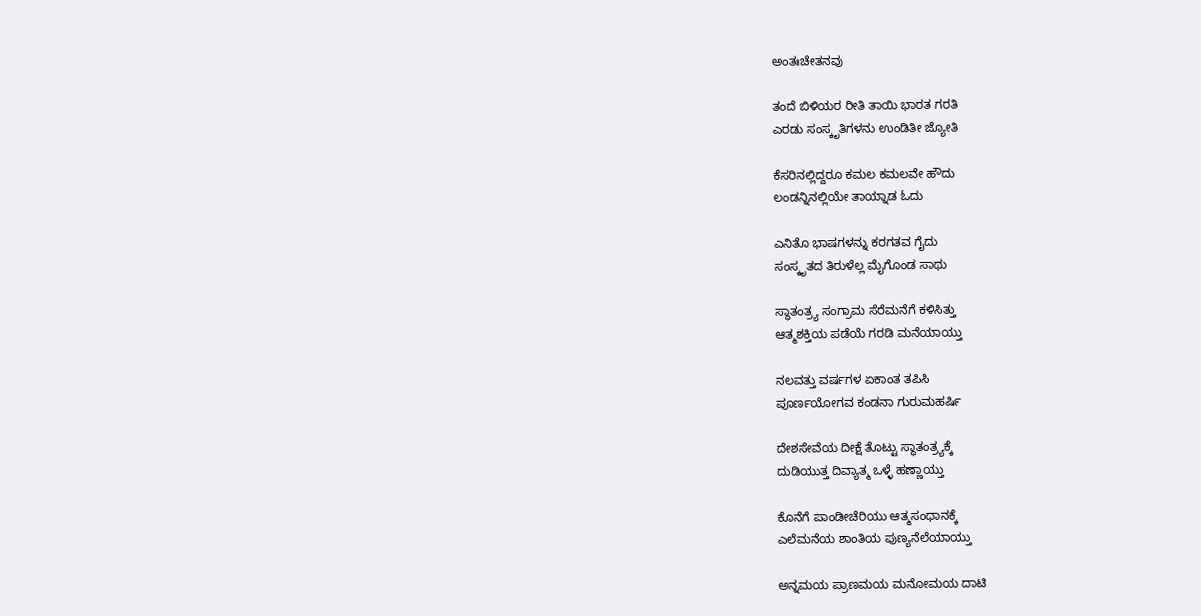ಅಂತಃಚೇತನವು

ತಂದೆ ಬಿಳಿಯರ ರೀತಿ ತಾಯಿ ಭಾರತ ಗರತಿ
ಎರಡು ಸಂಸ್ಕೃತಿಗಳನು ಉಂಡಿತೀ ಜ್ಯೋತಿ

ಕೆಸರಿನಲ್ಲಿದ್ದರೂ ಕಮಲ ಕಮಲವೇ ಹೌದು
ಲಂಡನ್ನಿನಲ್ಲಿಯೇ ತಾಯ್ನಾಡ ಓದು

ಎನಿತೊ ಭಾಷಗಳನ್ನು ಕರಗತವ ಗೈದು
ಸಂಸ್ಕೃತದ ತಿರುಳೆಲ್ಲ ಮೈಗೊಂಡ ಸಾಥು

ಸ್ಥಾತಂತ್ರ್ಯ ಸಂಗ್ರಾಮ ಸೆರೆಮನೆಗೆ ಕಳಿಸಿತ್ತು
ಆತ್ಮಶಕ್ತಿಯ ಪಡೆಯೆ ಗರಡಿ ಮನೆಯಾಯ್ತು

ನಲವತ್ತು ವರ್ಷಗಳ ಏಕಾಂತ ತಪಿಸಿ
ಪೂರ್ಣಯೋಗವ ಕಂಡನಾ ಗುರುಮಹರ್ಷಿ

ದೇಶಸೇವೆಯ ದೀಕ್ಷೆ ತೊಟ್ಟು ಸ್ಥಾತಂತ್ರ್ಯಕ್ಕೆ
ದುಡಿಯುತ್ತ ದಿವ್ಯಾತ್ಮ ಒಳ್ಳೆ ಹಣ್ಣಾಯ್ತು

ಕೊನೆಗೆ ಪಾಂಡೀಚೆರಿಯು ಆತ್ಮಸಂಧಾನಕ್ಕೆ
ಎಲೆಮನೆಯ ಶಾಂತಿಯ ಪುಣ್ಯನೆಲೆಯಾಯ್ತು

ಅನ್ನಮಯ ಪ್ರಾಣಮಯ ಮನೋಮಯ ದಾಟಿ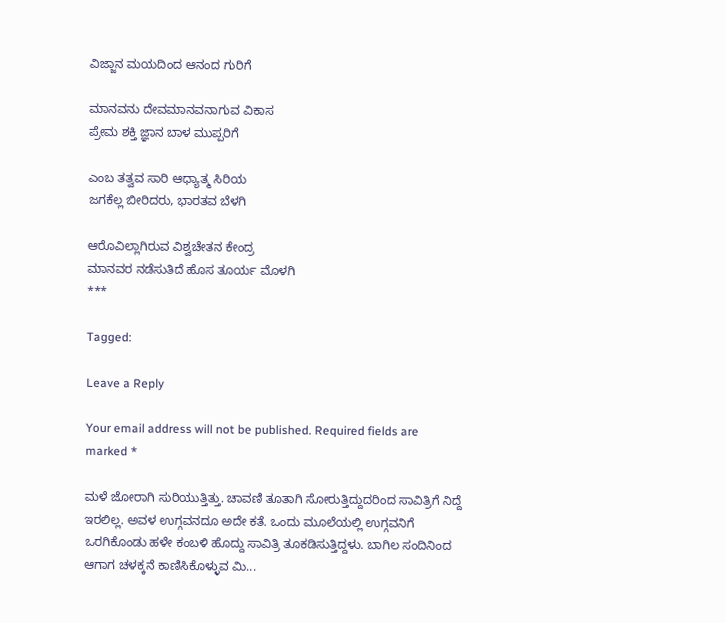ವಿಜ್ಜಾನ ಮಯದಿಂದ ಆನಂದ ಗುರಿಗೆ

ಮಾನವನು ದೇವಮಾನವನಾಗುವ ವಿಕಾಸ
ಪ್ರೇಮ ಶಕ್ತಿ ಜ್ಞಾನ ಬಾಳ ಮುಪ್ಪರಿಗೆ

ಎಂಬ ತತ್ವವ ಸಾರಿ ಆಧ್ಯಾತ್ಮ ಸಿರಿಯ
ಜಗಕೆಲ್ಲ ಬೀರಿದರು, ಭಾರತವ ಬೆಳಗಿ

ಆರೊವಿಲ್ಲಾಗಿರುವ ವಿಶ್ವಚೇತನ ಕೇಂದ್ರ
ಮಾನವರ ನಡೆಸುತಿದೆ ಹೊಸ ತೂರ್ಯ ಮೊಳಗಿ
***

Tagged:

Leave a Reply

Your email address will not be published. Required fields are marked *

ಮಳೆ ಜೋರಾಗಿ ಸುರಿಯುತ್ತಿತ್ತು. ಚಾವಣಿ ತೂತಾಗಿ ಸೋರುತ್ತಿದ್ದುದರಿಂದ ಸಾವಿತ್ರಿಗೆ ನಿದ್ದೆ ಇರಲಿಲ್ಲ. ಅವಳ ಉಗ್ಗವನದೂ ಅದೇ ಕತೆ. ಒಂದು ಮೂಲೆಯಲ್ಲಿ ಉಗ್ಗವನಿಗೆ ಒರಗಿಕೊಂಡು ಹಳೇ ಕಂಬಳಿ ಹೊದ್ದು ಸಾವಿತ್ರಿ ತೂಕಡಿಸುತ್ತಿದ್ದಳು. ಬಾಗಿಲ ಸಂದಿನಿಂದ ಆಗಾಗ ಚಳಕ್ಕನೆ ಕಾಣಿಸಿಕೊಳ್ಳುವ ಮಿ...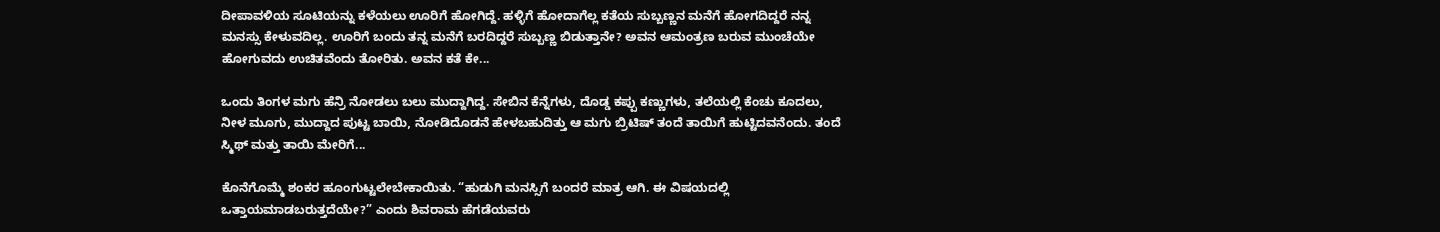ದೀಪಾವಳಿಯ ಸೂಟಿಯನ್ನು ಕಳೆಯಲು ಊರಿಗೆ ಹೋಗಿದ್ದೆ. ಹಳ್ಳಿಗೆ ಹೋದಾಗೆಲ್ಲ ಕತೆಯ ಸುಬ್ಬಣ್ಣನ ಮನೆಗೆ ಹೋಗದಿದ್ದರೆ ನನ್ನ ಮನಸ್ಸು ಕೇಳುವದಿಲ್ಲ. ಊರಿಗೆ ಬಂದು ತನ್ನ ಮನೆಗೆ ಬರದಿದ್ದರೆ ಸುಬ್ಬಣ್ಣ ಬಿಡುತ್ತಾನೇ? ಅವನ ಆಮಂತ್ರಣ ಬರುವ ಮುಂಚೆಯೇ ಹೋಗುವದು ಉಚಿತವೆಂದು ತೋರಿತು. ಅವನ ಕತೆ ಕೇ...

ಒಂದು ತಿಂಗಳ ಮಗು ಹೆನ್ರಿ ನೋಡಲು ಬಲು ಮುದ್ದಾಗಿದ್ದ. ಸೇಬಿನ ಕೆನ್ನೆಗಳು, ದೊಡ್ಡ ಕಪ್ಪು ಕಣ್ಣುಗಳು, ತಲೆಯಲ್ಲಿ ಕೆಂಚು ಕೂದಲು, ನೀಳ ಮೂಗು, ಮುದ್ದಾದ ಪುಟ್ಟ ಬಾಯಿ, ನೋಡಿದೊಡನೆ ಹೇಳಬಹುದಿತ್ತು ಆ ಮಗು ಬ್ರಿಟಿಷ್ ತಂದೆ ತಾಯಿಗೆ ಹುಟ್ಟಿದವನೆಂದು. ತಂದೆ ಸ್ಮಿಥ್ ಮತ್ತು ತಾಯಿ ಮೇರಿಗೆ...

ಕೊನೆಗೊಮ್ಮೆ ಶಂಕರ ಹೂಂಗುಟ್ಟಲೇಬೇಕಾಯಿತು. “ಹುಡುಗಿ ಮನಸ್ಸಿಗೆ ಬಂದರೆ ಮಾತ್ರ ಆಗಿ. ಈ ವಿಷಯದಲ್ಲಿ ಒತ್ತಾಯಮಾಡಬರುತ್ತದೆಯೇ?” ಎಂದು ಶಿವರಾಮ ಹೆಗಡೆಯವರು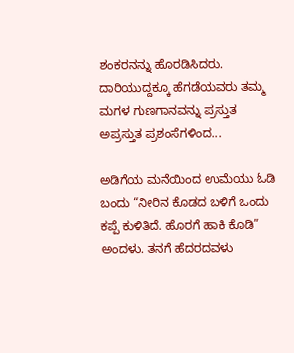ಶಂಕರನನ್ನು ಹೊರಡಿಸಿದರು. ದಾರಿಯುದ್ದಕ್ಕೂ ಹೆಗಡೆಯವರು ತಮ್ಮ ಮಗಳ ಗುಣಗಾನವನ್ನು ಪ್ರಸ್ತುತ ಅಪ್ರಸ್ತುತ ಪ್ರಶಂಸೆಗಳಿಂದ...

ಅಡಿಗೆಯ ಮನೆಯಿಂದ ಉಮೆಯು ಓಡಿ ಬಂದು “ನೀರಿನ ಕೊಡದ ಬಳಿಗೆ ಒಂದು ಕಪ್ಪೆ ಕುಳಿತಿದೆ. ಹೊರಗೆ ಹಾಕಿ ಕೊಡಿ” ಅಂದಳು. ತನಗೆ ಹೆದರದವಳು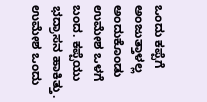ಒಂದು ಕಪ್ಪೆಗೆ ಅಂಜುತ್ತಾಳಲ್ಲ ಅಂದುಕೊಂಡು ಉಮೇಶ ಒಳಗೆ ಬಂದ. ಕಪ್ಪೆಯು ಭದ್ರಾಸನ ಹಾಕಿತ್ತು. ಉಮೇಶ ಒಂದು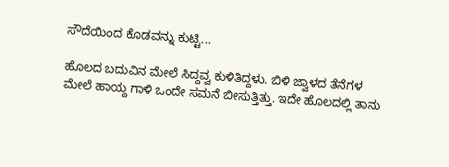ಸೌದೆಯಿಂದ ಕೊಡವನ್ನು ಕುಟ್ಟಿ...

ಹೊಲದ ಬದುವಿನ ಮೇಲೆ ಸಿದ್ದವ್ವ ಕುಳಿತಿದ್ದಳು. ಬಿಳಿ ಜ್ವಾಳದ ತೆನೆಗಳ ಮೇಲೆ ಹಾಯ್ದ ಗಾಳಿ ಒಂದೇ ಸಮನೆ ಬೀಸುತ್ತಿತ್ತು. ಇದೇ ಹೊಲದಲ್ಲಿ ತಾನು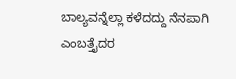ಬಾಲ್ಯವನ್ನೆಲ್ಲಾ ಕಳೆದದ್ದು ನೆನಪಾಗಿ ಎಂಬತ್ತೈದರ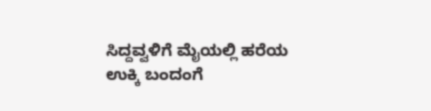ಸಿದ್ದವ್ವಳಿಗೆ ಮೈಯಲ್ಲಿ ಹರೆಯ ಉಕ್ಕಿ ಬಂದಂಗೆ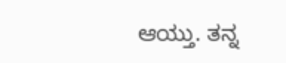ಆಯ್ತು. ತನ್ನ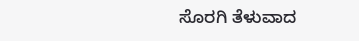ಸೊರಗಿ ತೆಳುವಾದ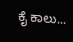ಕೈ ಕಾಲು...